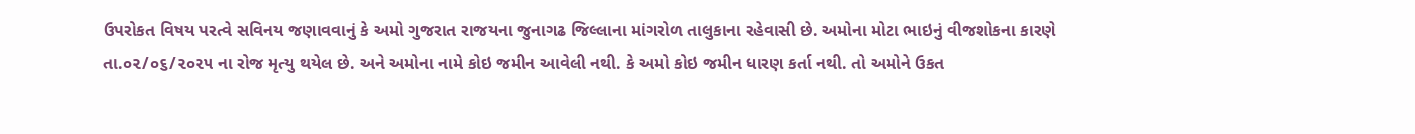ઉપરોકત વિષય પરત્વે સવિનય જણાવવાનું કે અમો ગુજરાત રાજયના જુનાગઢ જિલ્લાના માંગરોળ તાલુકાના રહેવાસી છે. અમોના મોટા ભાઇનું વીજશોકના કારણે તા.૦૨/૦૬/૨૦૨૫ ના રોજ મૃત્યુ થયેલ છે. અને અમોના નામે કોઇ જમીન આવેલી નથી. કે અમો કોઇ જમીન ધારણ કર્તા નથી. તો અમોને ઉકત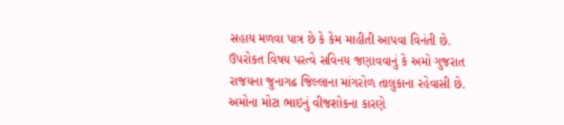સહાય મળવા પાત્ર છે કે કેમ માહીતી આપવા વિનંતી છે.
ઉપરોકત વિષય પરત્વે સવિનય જણાવવાનું કે અમો ગુજરાત રાજયના જુનાગઢ જિલ્લાના માંગરોળ તાલુકાના રહેવાસી છે. અમોના મોટા ભાઇનું વીજશોકના કારણે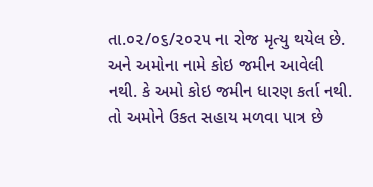તા.૦૨/૦૬/૨૦૨૫ ના રોજ મૃત્યુ થયેલ છે. અને અમોના નામે કોઇ જમીન આવેલી નથી. કે અમો કોઇ જમીન ધારણ કર્તા નથી. તો અમોને ઉકત સહાય મળવા પાત્ર છે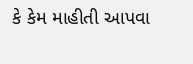કે કેમ માહીતી આપવા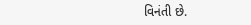વિનંતી છે.